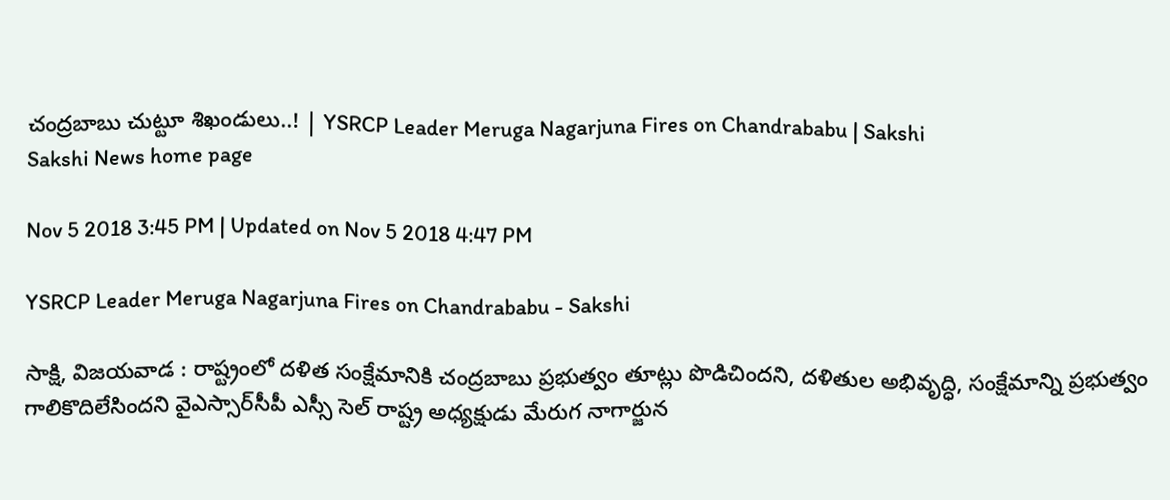చంద్రబాబు చుట్టూ శిఖండులు..! | YSRCP Leader Meruga Nagarjuna Fires on Chandrababu | Sakshi
Sakshi News home page

Nov 5 2018 3:45 PM | Updated on Nov 5 2018 4:47 PM

YSRCP Leader Meruga Nagarjuna Fires on Chandrababu - Sakshi

సాక్షి, విజయవాడ : రాష్ట్రంలో దళిత సంక్షేమానికి చంద్రబాబు ప్రభుత్వం తూట్లు పొడిచిందని, దళితుల అభివృద్ధి, సంక్షేమాన్ని ప్రభుత్వం గాలికొదిలేసిందని వైఎస్సార్‌సీపీ ఎస్సీ సెల్‌ రాష్ట్ర అధ్యక్షుడు మేరుగ నాగార్జున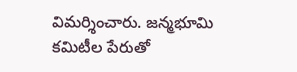విమర్శించారు. జన్మభూమి కమిటీల పేరుతో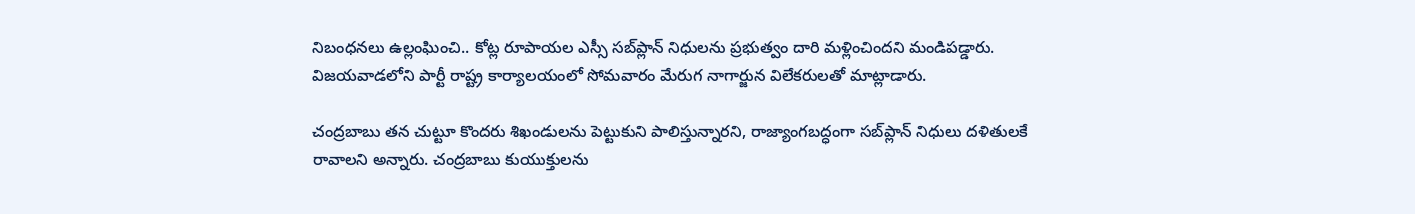నిబంధనలు ఉల్లంఘించి.. కోట్ల రూపాయల ఎస్సీ సబ్‌ప్లాన్ నిధులను ప్రభుత్వం దారి మళ్లించిందని మండిపడ్డారు. విజయవాడలోని పార్టీ రాష్ట్ర కార్యాలయంలో సోమవారం మేరుగ నాగార్జున విలేకరులతో మాట్లాడారు.

చంద్రబాబు తన చుట్టూ కొందరు శిఖండులను పెట్టుకుని పాలిస్తున్నారని, రాజ్యాంగబద్ధంగా సబ్‌ప్లాన్ నిధులు దళితులకే రావాలని అన్నారు. చంద్రబాబు కుయుక్తులను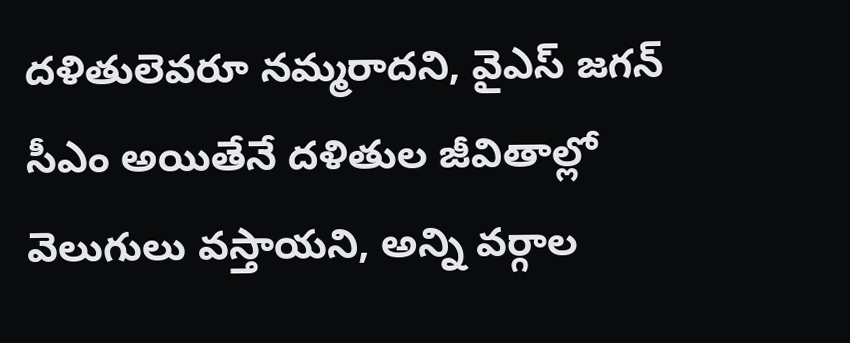దళితులెవరూ నమ్మరాదని, వైఎస్‌ జగన్ సీఎం అయితేనే దళితుల జీవితాల్లో వెలుగులు వస్తాయని, అన్ని వర్గాల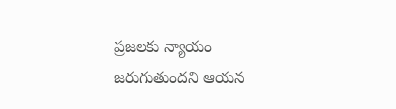ప్రజలకు న్యాయం జరుగుతుందని ఆయన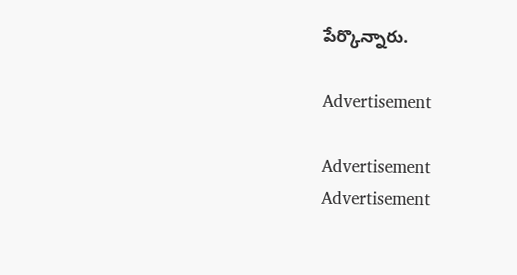పేర్కొన్నారు.

Advertisement

Advertisement
Advertisement